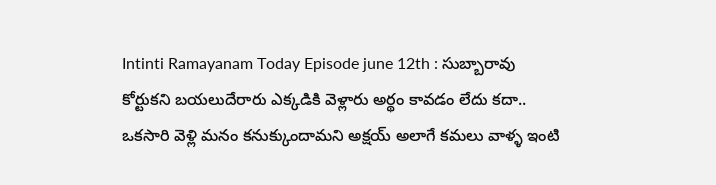Intinti Ramayanam Today Episode june 12th : సుబ్బారావు కోర్టుకని బయలుదేరారు ఎక్కడికి వెళ్లారు అర్థం కావడం లేదు కదా.. ఒకసారి వెళ్లి మనం కనుక్కుందామని అక్షయ్ అలాగే కమలు వాళ్ళ ఇంటి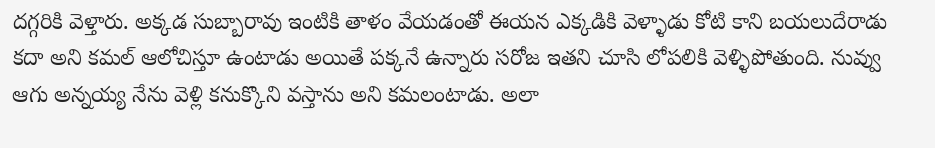దగ్గరికి వెళ్తారు. అక్కడ సుబ్బారావు ఇంటికి తాళం వేయడంతో ఈయన ఎక్కడికి వెళ్ళాడు కోటి కాని బయలుదేరాడు కదా అని కమల్ ఆలోచిస్తూ ఉంటాడు అయితే పక్కనే ఉన్నారు సరోజ ఇతని చూసి లోపలికి వెళ్ళిపోతుంది. నువ్వు ఆగు అన్నయ్య నేను వెళ్లి కనుక్కొని వస్తాను అని కమలంటాడు. అలా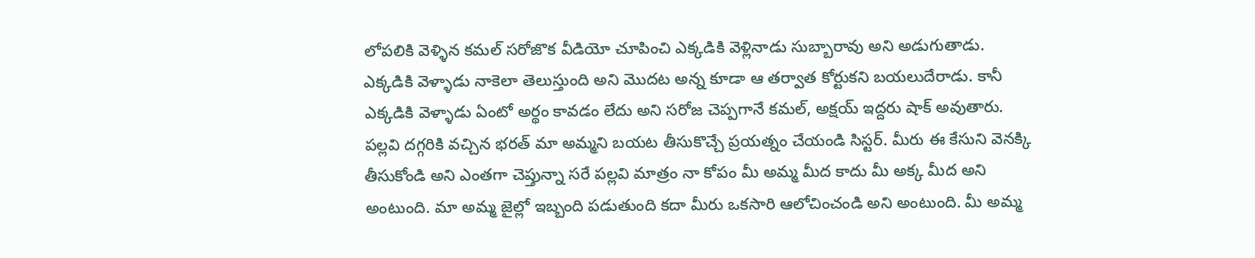లోపలికి వెళ్ళిన కమల్ సరోజొక వీడియో చూపించి ఎక్కడికి వెళ్లినాడు సుబ్బారావు అని అడుగుతాడు. ఎక్కడికి వెళ్ళాడు నాకెలా తెలుస్తుంది అని మొదట అన్న కూడా ఆ తర్వాత కోర్టుకని బయలుదేరాడు. కానీ ఎక్కడికి వెళ్ళాడు ఏంటో అర్థం కావడం లేదు అని సరోజ చెప్పగానే కమల్, అక్షయ్ ఇద్దరు షాక్ అవుతారు.
పల్లవి దగ్గరికి వచ్చిన భరత్ మా అమ్మని బయట తీసుకొచ్చే ప్రయత్నం చేయండి సిస్టర్. మీరు ఈ కేసుని వెనక్కి తీసుకోండి అని ఎంతగా చెప్తున్నా సరే పల్లవి మాత్రం నా కోపం మీ అమ్మ మీద కాదు మీ అక్క మీద అని అంటుంది. మా అమ్మ జైల్లో ఇబ్బంది పడుతుంది కదా మీరు ఒకసారి ఆలోచించండి అని అంటుంది. మీ అమ్మ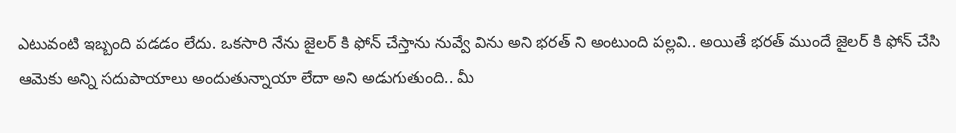ఎటువంటి ఇబ్బంది పడడం లేదు. ఒకసారి నేను జైలర్ కి ఫోన్ చేస్తాను నువ్వే విను అని భరత్ ని అంటుంది పల్లవి.. అయితే భరత్ ముందే జైలర్ కి ఫోన్ చేసి ఆమెకు అన్ని సదుపాయాలు అందుతున్నాయా లేదా అని అడుగుతుంది.. మీ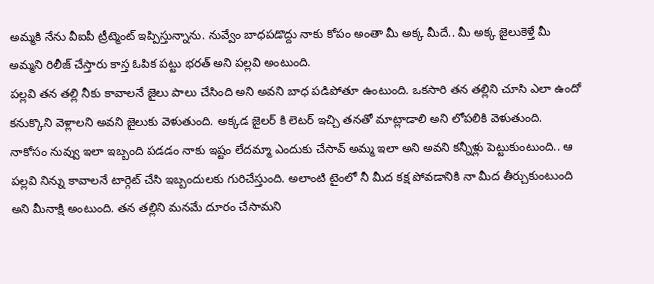అమ్మకి నేను వీఐపీ ట్రీట్మెంట్ ఇప్పిస్తున్నాను. నువ్వేం బాధపడొద్దు నాకు కోపం అంతా మీ అక్క మీదే.. మీ అక్క జైలుకెళ్తే మీ అమ్మని రిలీజ్ చేస్తారు కాస్త ఓపిక పట్టు భరత్ అని పల్లవి అంటుంది.
పల్లవి తన తల్లి నీకు కావాలనే జైలు పాలు చేసింది అని అవని బాధ పడిపోతూ ఉంటుంది. ఒకసారి తన తల్లిని చూసి ఎలా ఉందో కనుక్కొని వెళ్లాలని అవని జైలుకు వెళుతుంది. అక్కడ జైలర్ కి లెటర్ ఇచ్చి తనతో మాట్లాడాలి అని లోపలికి వెళుతుంది. నాకోసం నువ్వు ఇలా ఇబ్బంది పడడం నాకు ఇష్టం లేదమ్మా ఎందుకు చేసావ్ అమ్మ ఇలా అని అవని కన్నీళ్లు పెట్టుకుంటుంది.. ఆ పల్లవి నిన్ను కావాలనే టార్గెట్ చేసి ఇబ్బందులకు గురిచేస్తుంది. అలాంటి టైంలో నీ మీద కక్ష పోవడానికి నా మీద తీర్చుకుంటుంది అని మీనాక్షి అంటుంది. తన తల్లిని మనమే దూరం చేసామని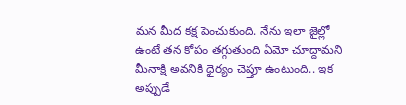మన మీద కక్ష పెంచుకుంది. నేను ఇలా జైల్లో ఉంటే తన కోపం తగ్గుతుంది ఏమో చూద్దామని మీనాక్షి అవనికి ధైర్యం చెప్తూ ఉంటుంది.. ఇక అప్పుడే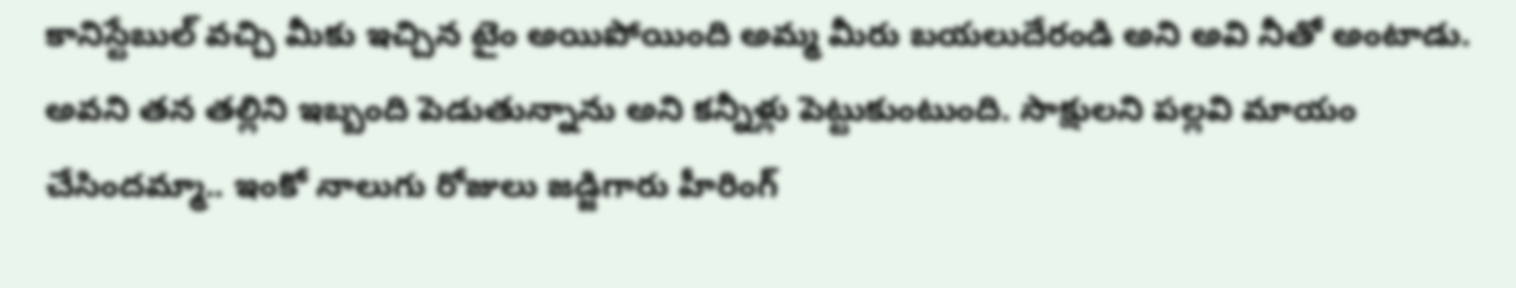కానిస్టేబుల్ వచ్చి మీకు ఇచ్చిన టైం అయిపోయింది అమ్మ మీరు బయలుదేరండి అని అవి నీతో అంటాడు.
అవని తన తల్లిని ఇబ్బంది పెడుతున్నాను అని కన్నీళ్లు పెట్టుకుంటుంది. సాక్షులని పల్లవి మాయం చేసిందమ్మా.. ఇంకో నాలుగు రోజులు జడ్జిగారు హీరింగ్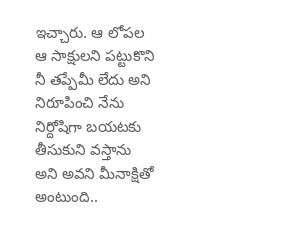ఇచ్చారు. ఆ లోపల ఆ సాక్షులని పట్టుకొని నీ తప్పేమీ లేదు అని నిరూపించి నేను నిర్దోషిగా బయటకు తీసుకుని వస్తాను అని అవని మీనాక్షితో అంటుంది..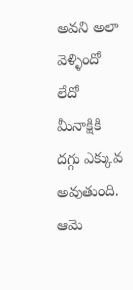అవని అలా వెళ్ళిందో లేదో మీనాక్షికి దగ్గు ఎక్కువ అవుతుంది. ఆమె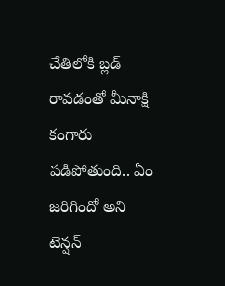చేతిలోకి బ్లడ్ రావడంతో మీనాక్షి కంగారు పడిపోతుంది.. ఏం జరిగిందో అని టెన్షన్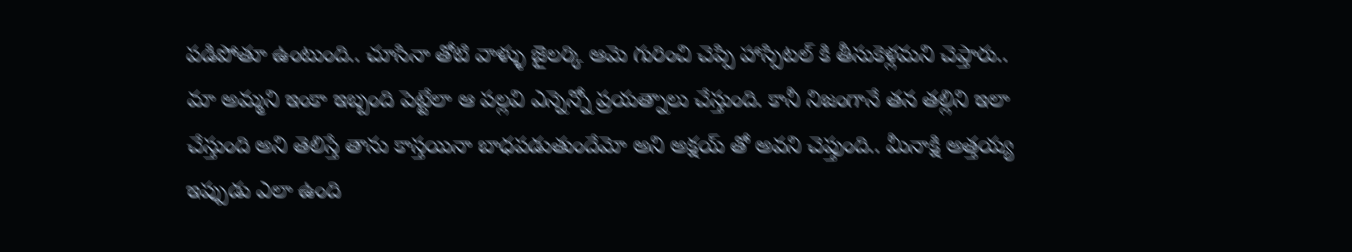పడిపోతూ ఉంటుంది.. చూసినా తోటి వాళ్ళు జైలర్కి ఆమె గురించి చెప్పి హాస్పిటల్ కి తీసుకెళ్లమని చెప్తారు..
మా అమ్మని ఇంకా ఇబ్బంది పెట్టేలా ఆ పల్లవి ఎన్నెన్నో ప్రయత్నాలు చేస్తుంది. కానీ నిజంగానే తన తల్లిని ఇలా చేస్తుంది అని తెలిస్తే తాను కాస్తయినా బాధపడుతుందేమో అని అక్షయ్ తో అవని చెప్తుంది.. మీనాక్షి అత్తయ్య ఇప్పుడు ఎలా ఉంది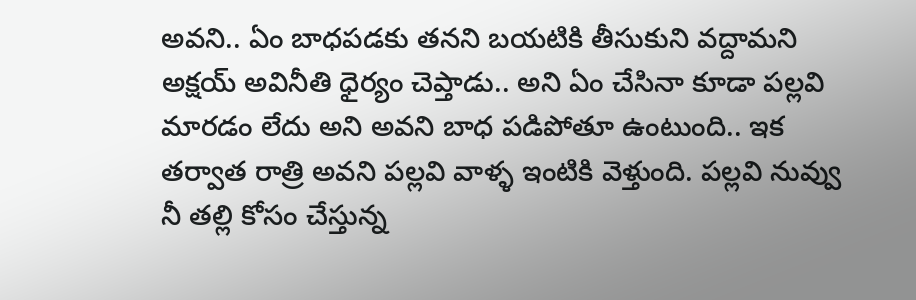అవని.. ఏం బాధపడకు తనని బయటికి తీసుకుని వద్దామని అక్షయ్ అవినీతి ధైర్యం చెప్తాడు.. అని ఏం చేసినా కూడా పల్లవి మారడం లేదు అని అవని బాధ పడిపోతూ ఉంటుంది.. ఇక తర్వాత రాత్రి అవని పల్లవి వాళ్ళ ఇంటికి వెళ్తుంది. పల్లవి నువ్వు నీ తల్లి కోసం చేస్తున్న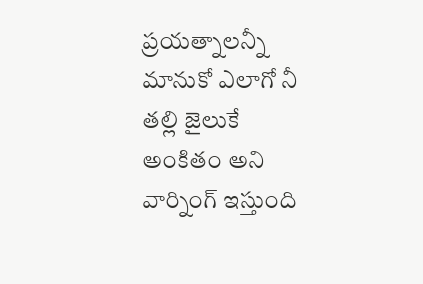ప్రయత్నాలన్నీ మానుకో ఎలాగో నీ తల్లి జైలుకే అంకితం అని వార్నింగ్ ఇస్తుంది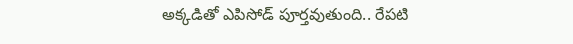అక్కడితో ఎపిసోడ్ పూర్తవుతుంది.. రేపటి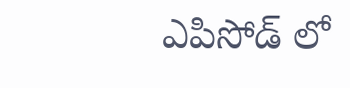ఎపిసోడ్ లో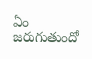ఏం జరుగుతుందో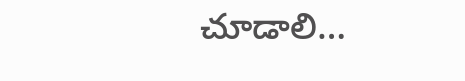చూడాలి…